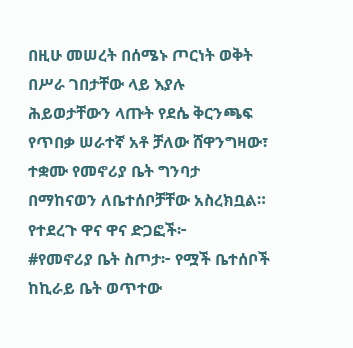በዚሁ መሠረት በሰሜኑ ጦርነት ወቅት በሥራ ገበታቸው ላይ እያሉ ሕይወታቸውን ላጡት የደሴ ቅርንጫፍ የጥበቃ ሠራተኛ አቶ ቻለው ሸዋንግዛው፣ ተቋሙ የመኖሪያ ቤት ግንባታ በማከናወን ለቤተሰቦቻቸው አስረክቧል።
የተደረጉ ዋና ዋና ድጋፎች፦
#የመኖሪያ ቤት ስጦታ፦ የሟች ቤተሰቦች ከኪራይ ቤት ወጥተው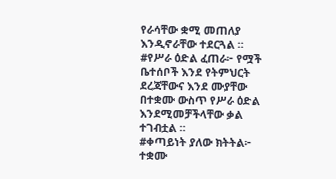የራሳቸው ቋሚ መጠለያ እንዲኖራቸው ተደርጓል ።
#የሥራ ዕድል ፈጠራ፦ የሟች ቤተሰቦች እንደ የትምህርት ደረጃቸውና እንደ ሙያቸው በተቋሙ ውስጥ የሥራ ዕድል እንደሚመቻችላቸው ቃል ተገብቷል ።
#ቀጣይነት ያለው ክትትል፦ ተቋሙ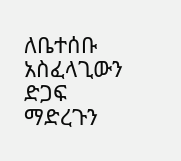ለቤተሰቡ አስፈላጊውን ድጋፍ ማድረጉን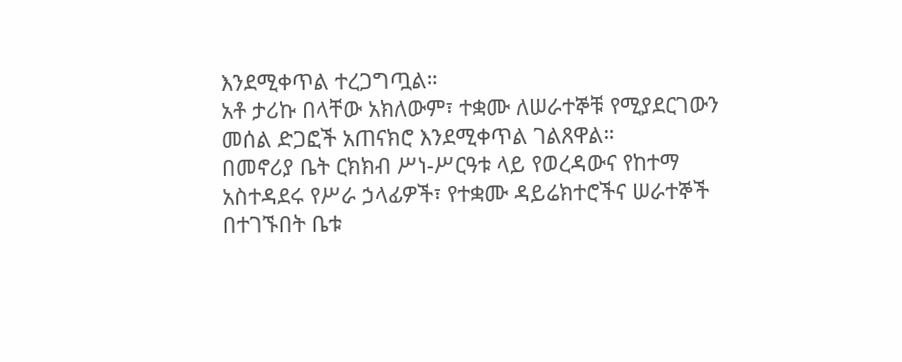እንደሚቀጥል ተረጋግጧል።
አቶ ታሪኩ በላቸው አክለውም፣ ተቋሙ ለሠራተኞቹ የሚያደርገውን መሰል ድጋፎች አጠናክሮ እንደሚቀጥል ገልጸዋል።
በመኖሪያ ቤት ርክክብ ሥነ-ሥርዓቱ ላይ የወረዳውና የከተማ አስተዳደሩ የሥራ ኃላፊዎች፣ የተቋሙ ዳይሬክተሮችና ሠራተኞች በተገኙበት ቤቱ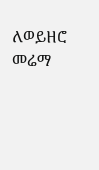ለወይዘሮ መሬማ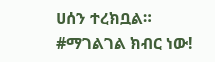ሀሰን ተረክቧል።
#ማገልገል ክብር ነው!